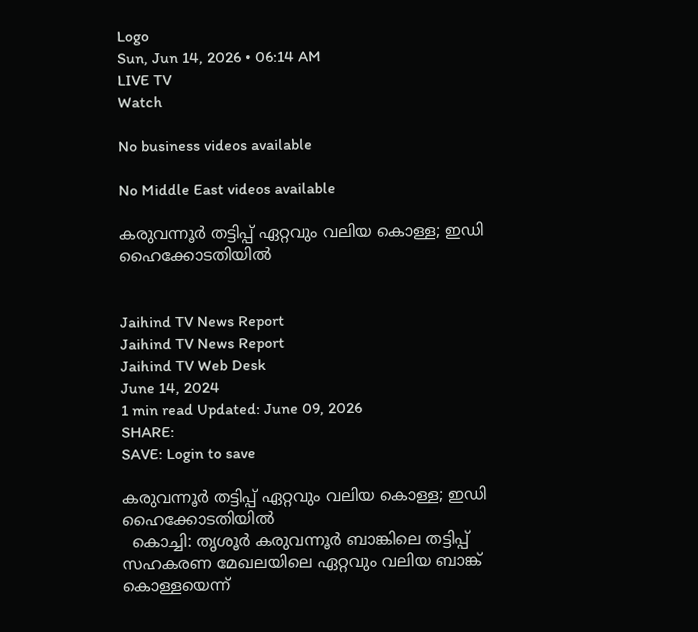Logo
Sun, Jun 14, 2026 • 06:14 AM
LIVE TV
Watch

No business videos available

No Middle East videos available

കരുവന്നൂർ തട്ടിപ്പ് ഏറ്റവും വലിയ കൊള്ള; ഇഡി ഹൈക്കോടതിയില്‍


Jaihind TV News Report
Jaihind TV News Report
Jaihind TV Web Desk
June 14, 2024
1 min read Updated: June 09, 2026
SHARE:
SAVE: Login to save

കരുവന്നൂർ തട്ടിപ്പ് ഏറ്റവും വലിയ കൊള്ള; ഇഡി ഹൈക്കോടതിയില്‍
  കൊച്ചി: തൃശൂർ കരുവന്നൂർ ബാങ്കിലെ തട്ടിപ്പ് സഹകരണ മേഖലയിലെ ഏറ്റവും വലിയ ബാങ്ക് കൊള്ളയെന്ന്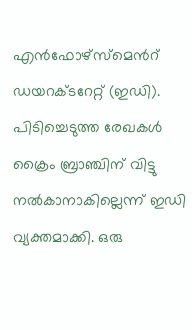എന്‍ഫോഴ്സ്മെന്‍റ് ഡയറക്ടറേറ്റ് (ഇഡി). പിടിച്ചെടുത്ത രേഖകൾ ക്രൈം ബ്രാഞ്ചിന് വിട്ടു നൽകാനാകില്ലെന്ന് ഇഡി വ്യക്തമാക്കി. ഒരു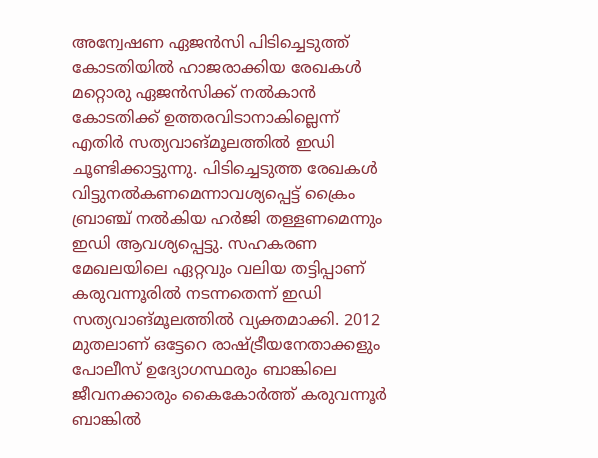അന്വേഷണ ഏജൻസി പിടിച്ചെടുത്ത് കോടതിയിൽ ഹാജരാക്കിയ രേഖകൾ മറ്റൊരു ഏജൻസിക്ക്‌ നൽകാൻ കോടതിക്ക്‌ ഉത്തരവിടാനാകില്ലെന്ന് എതിർ സത്യവാങ്മൂലത്തിൽ ഇഡി ചൂണ്ടിക്കാട്ടുന്നു. പിടിച്ചെടുത്ത രേഖകൾ വിട്ടുനൽകണമെന്നാവശ്യപ്പെട്ട് ക്രൈം ബ്രാ‍ഞ്ച് നൽകിയ ഹർജി തള്ളണമെന്നും ഇഡി ആവശ്യപ്പെട്ടു. സഹകരണ മേഖലയിലെ ഏറ്റവും വലിയ തട്ടിപ്പാണ് കരുവന്നൂരില്‍ നടന്നതെന്ന് ഇഡി സത്യവാങ്മൂലത്തില്‍ വ്യക്തമാക്കി. 2012 മുതലാണ് ഒട്ടേറെ രാഷ്ട്രീയനേതാക്കളും പോലീസ് ഉദ്യോഗസ്ഥരും ബാങ്കിലെ ജീവനക്കാരും കൈകോർത്ത് കരുവന്നൂർ ബാങ്കിൽ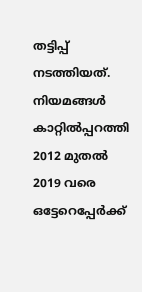തട്ടിപ്പ് നടത്തിയത്. നിയമങ്ങൾ കാറ്റിൽപ്പറത്തി 2012 മുതൽ 2019 വരെ ഒട്ടേറെപ്പേർക്ക്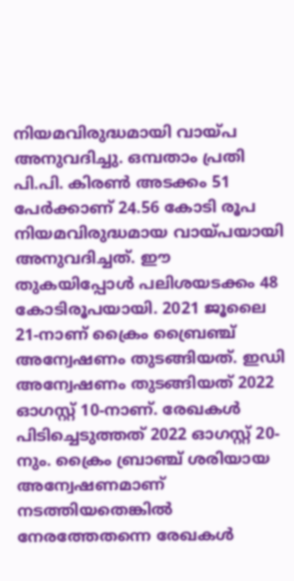നിയമവിരുദ്ധമായി വായ്പ അനുവദിച്ചു. ഒമ്പതാം പ്രതി പി.പി. കിരൺ അടക്കം 51 പേർക്കാണ് 24.56 കോടി രൂപ നിയമവിരുദ്ധമായ വായ്പയായി അനുവദിച്ചത്. ഈ തുകയിപ്പോൾ പലിശയടക്കം 48 കോടിരൂപയായി. 2021 ജൂലൈ 21-നാണ് ക്രൈം ബ്രൈഞ്ച് അന്വേഷണം തുടങ്ങി‌യത്. ഇഡി അന്വേഷണം തുടങ്ങിയത് 2022 ഓഗസ്റ്റ് 10-നാണ്. രേഖകൾ പിടിച്ചെടുത്തത് 2022 ഓഗസ്റ്റ് 20-നും. ക്രൈം ബ്രാഞ്ച് ശരിയായ അന്വേഷണമാണ് നടത്തിയതെങ്കിൽ നേരത്തേതന്നെ രേഖകൾ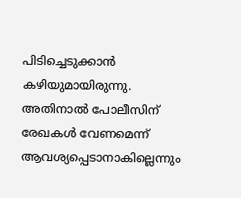പിടിച്ചെടുക്കാൻ കഴിയുമായിരുന്നു. അതിനാൽ പോലീസിന് രേഖകൾ വേണമെന്ന് ആവശ്യപ്പെടാനാകില്ലെന്നും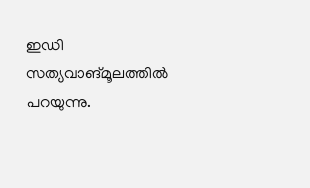ഇഡി സത്യവാങ്മൂലത്തില്‍ പറയുന്നു.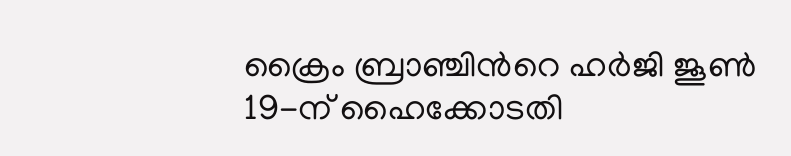ക്രൈം ബ്രാഞ്ചിന്‍റെ ഹർജി ജൂൺ 19-ന് ഹൈക്കോടതി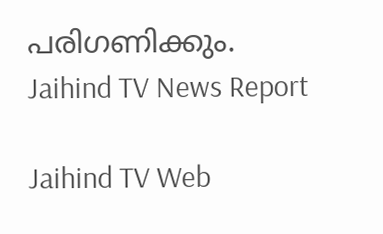പരിഗണിക്കും.
Jaihind TV News Report

Jaihind TV Web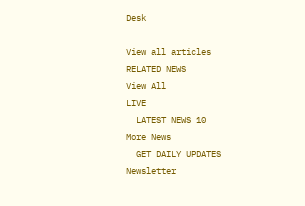Desk

View all articles
RELATED NEWS
View All
LIVE
  LATEST NEWS 10
More News
  GET DAILY UPDATES
Newsletter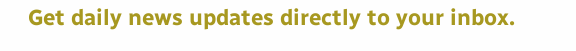Get daily news updates directly to your inbox.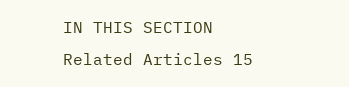IN THIS SECTION
Related Articles 15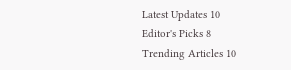Latest Updates 10
Editor's Picks 8
Trending Articles 10